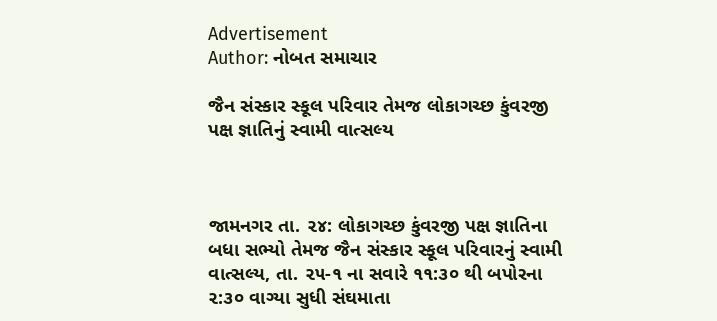Advertisement
Author: નોબત સમાચાર

જૈન સંસ્કાર સ્કૂલ પરિવાર તેમજ લોકાગચ્છ કુંવરજી પક્ષ જ્ઞાતિનું સ્વામી વાત્સલ્ય



જામનગર તા. ૨૪: લોકાગચ્છ કુંવરજી પક્ષ જ્ઞાતિના બધા સભ્યો તેમજ જૈન સંસ્કાર સ્કૂલ પરિવારનું સ્વામી વાત્સલ્ય, તા. ૨૫-૧ ના સવારે ૧૧:૩૦ થી બપોરના ૨:૩૦ વાગ્યા સુધી સંઘમાતા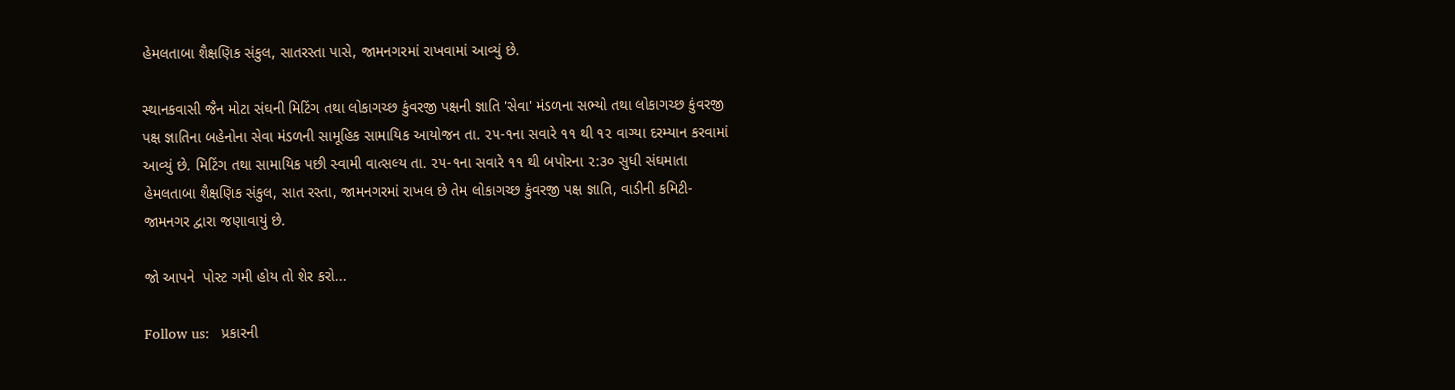હેમલતાબા શૈક્ષણિક સંકુલ, સાતરસ્તા પાસે, જામનગરમાં રાખવામાં આવ્યું છે.

સ્થાનકવાસી જૈન મોટા સંઘની મિટિંગ તથા લોકાગચ્છ કુંવરજી પક્ષની જ્ઞાતિ 'સેવા' મંડળના સભ્યો તથા લોકાગચ્છ કુંવરજી પક્ષ જ્ઞાતિના બહેનોના સેવા મંડળની સામૂહિક સામાયિક આયોજન તા. ૨૫-૧ના સવારે ૧૧ થી ૧૨ વાગ્યા દરમ્યાન કરવામાં આવ્યું છે. મિટિંગ તથા સામાયિક પછી સ્વામી વાત્સલ્ય તા. ૨૫-૧ના સવારે ૧૧ થી બપોરના ૨:૩૦ સુધી સંઘમાતા હેમલતાબા શૈક્ષણિક સંકુલ, સાત રસ્તા, જામનગરમાં રાખલ છે તેમ લોકાગચ્છ કુંવરજી પક્ષ જ્ઞાતિ, વાડીની કમિટી-જામનગર દ્વારા જણાવાયું છે.

જો આપને  પોસ્ટ ગમી હોય તો શેર કરો...

Follow us:   પ્રકારની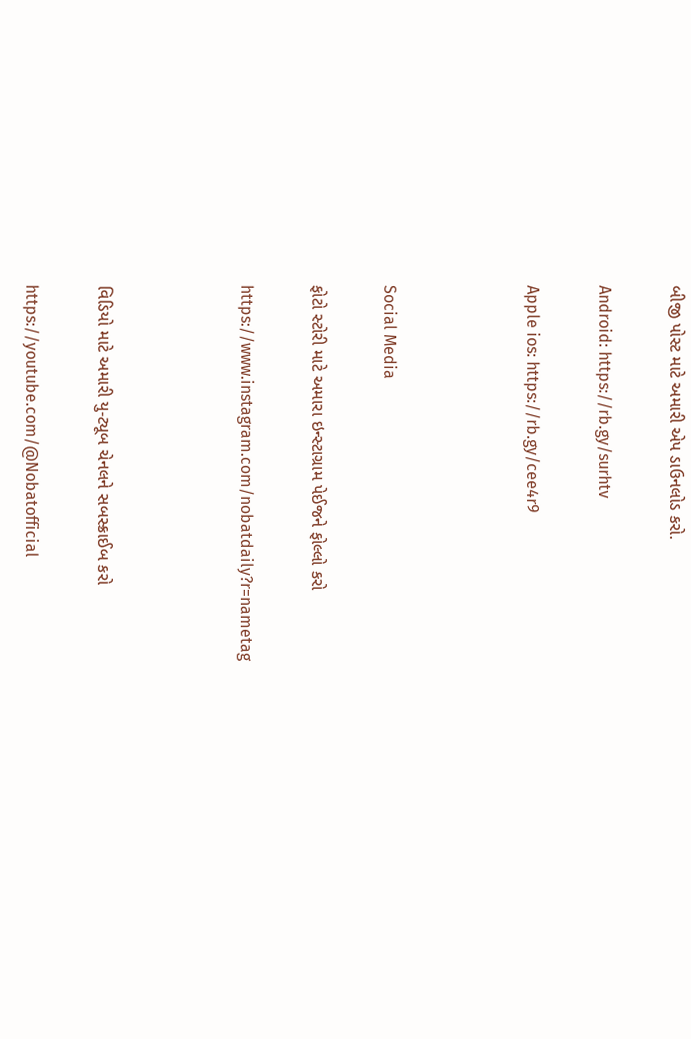બીજી પોસ્ટ માટે અમારી એપ ડાઉનલોડ કરો.

Android: https://rb.gy/surhtv

Apple ios: https://rb.gy/cee4r9



Social Media

ફોટો સ્ટોરી માટે અમારા ઇન્સ્ટાગ્રામ પેઈજને ફોલ્લો કરો

https://www.instagram.com/nobatdaily?r=nametag



વિડિયો માટે અમારી યુ-ટ્યૂબ ચેનલને સબસ્ક્રાઈબ કરો

https://youtube.com/@Nobatofficial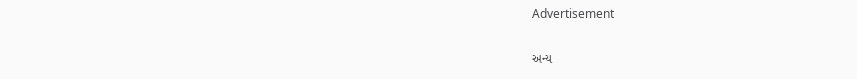Advertisement

અન્ય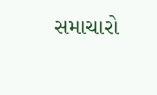સમાચારો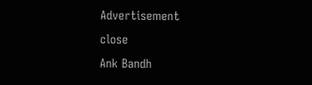Advertisement
close
Ank Bandh